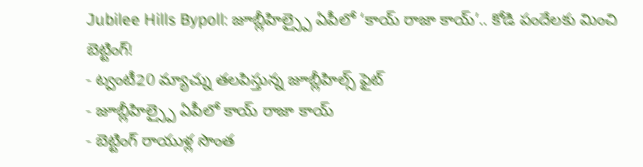Jubilee Hills Bypoll: జూబ్లీహిల్స్పై ఏపీలో ‘కాయ్ రాజా కాయ్’.. కోడి పందేలకు మించి బెట్టింగ్!
- ట్వంటీ20 మ్యాచ్ను తలపిస్తున్న జూబ్లీహిల్స్ ఫైట్
- జూబ్లీహిల్స్పై ఏపీలో కాయ్ రాజా కాయ్
- బెట్టింగ్ రాయుళ్ల సొంత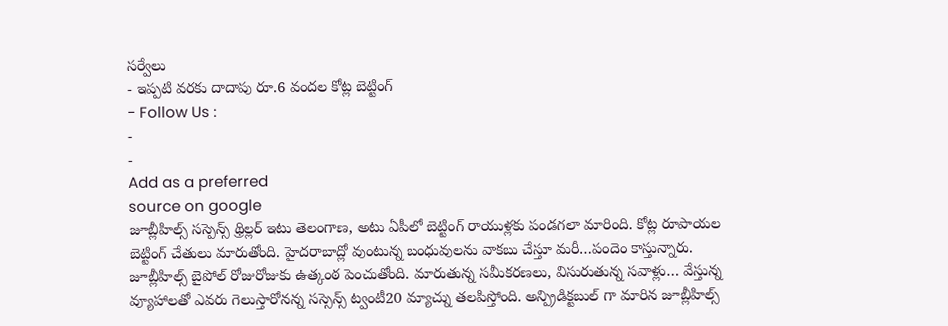సర్వేలు
- ఇప్పటి వరకు దాదాపు రూ.6 వందల కోట్ల బెట్టింగ్
- Follow Us :
-
-
Add as a preferred
source on google
జూబ్లీహిల్స్ సస్పెన్స్ థ్రిల్లర్ ఇటు తెలంగాణ, అటు ఏపీలో బెట్టింగ్ రాయుళ్లకు పండగలా మారింది. కోట్ల రూపాయల బెట్టింగ్ చేతులు మారుతోంది. హైదరాబాద్లో వుంటున్న బంధువులను వాకబు చేస్తూ మరీ…పందెం కాస్తున్నారు.
జూబ్లీహిల్స్ బైపోల్ రోజురోజుకు ఉత్కంఠ పెంచుతోంది. మారుతున్న సమీకరణలు, విసురుతున్న సవాళ్లు… వేస్తున్న వ్యూహాలతో ఎవరు గెలుస్తారోనన్న సస్సెన్స్ ట్వంటీ20 మ్యాచ్ను తలపిస్తోంది. అన్ప్రిడిక్టబుల్ గా మారిన జూబ్లీహిల్స్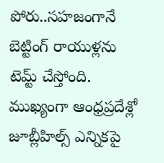పోరు..సహజంగానే బెట్టింగ్ రాయుళ్లను టెమ్ట్ చేస్తోంది. ముఖ్యంగా ఆంధ్రప్రదేశ్లో జూబ్లీహిల్స్ ఎన్నికపై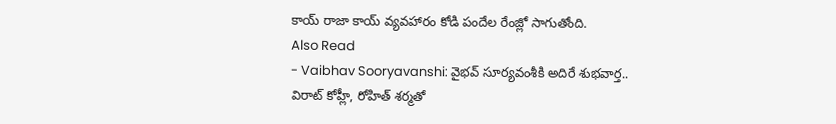కాయ్ రాజా కాయ్ వ్యవహారం కోడి పందేల రేంజ్లో సాగుతోంది.
Also Read
- Vaibhav Sooryavanshi: వైభవ్ సూర్యవంశీకి అదిరే శుభవార్త.. విరాట్ కోహ్లీ, రోహిత్ శర్మతో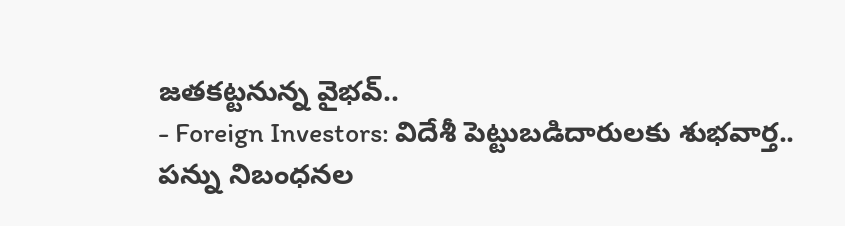జతకట్టనున్న వైభవ్..
- Foreign Investors: విదేశీ పెట్టుబడిదారులకు శుభవార్త.. పన్ను నిబంధనల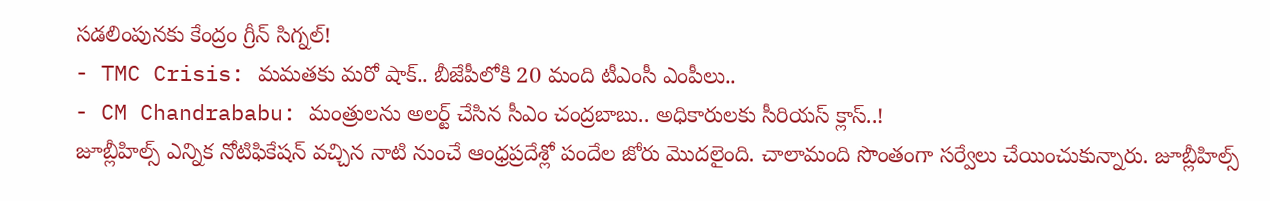సడలింపునకు కేంద్రం గ్రీన్ సిగ్నల్!
- TMC Crisis: మమతకు మరో షాక్.. బీజేపీలోకి 20 మంది టీఎంసీ ఎంపీలు..
- CM Chandrababu: మంత్రులను అలర్ట్ చేసిన సీఎం చంద్రబాబు.. అధికారులకు సీరియస్ క్లాస్..!
జూబ్లీహిల్స్ ఎన్నిక నోటిఫికేషన్ వచ్చిన నాటి నుంచే ఆంధ్రప్రదేశ్లో పందేల జోరు మొదలైంది. చాలామంది సొంతంగా సర్వేలు చేయించుకున్నారు. జూబ్లీహిల్స్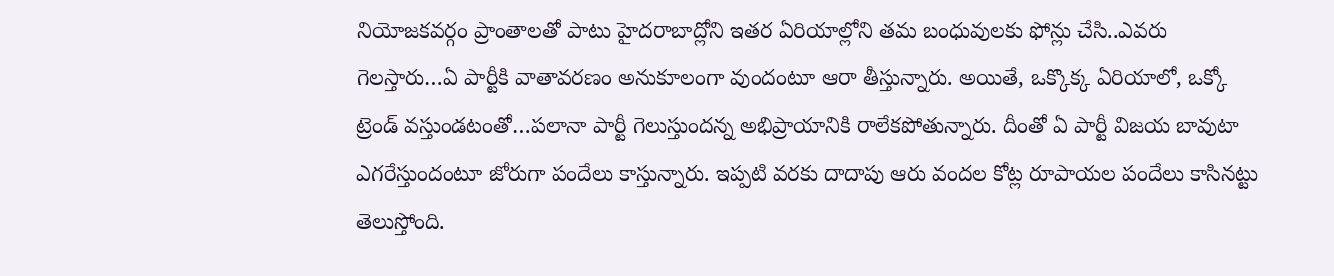నియోజకవర్గం ప్రాంతాలతో పాటు హైదరాబాద్లోని ఇతర ఏరియాల్లోని తమ బంధువులకు ఫోన్లు చేసి..ఎవరు గెలస్తారు…ఏ పార్టీకి వాతావరణం అనుకూలంగా వుందంటూ ఆరా తీస్తున్నారు. అయితే, ఒక్కొక్క ఏరియాలో, ఒక్కో ట్రెండ్ వస్తుండటంతో…పలానా పార్టీ గెలుస్తుందన్న అభిప్రాయానికి రాలేకపోతున్నారు. దీంతో ఏ పార్టీ విజయ బావుటా ఎగరేస్తుందంటూ జోరుగా పందేలు కాస్తున్నారు. ఇప్పటి వరకు దాదాపు ఆరు వందల కోట్ల రూపాయల పందేలు కాసినట్టు తెలుస్తోంది.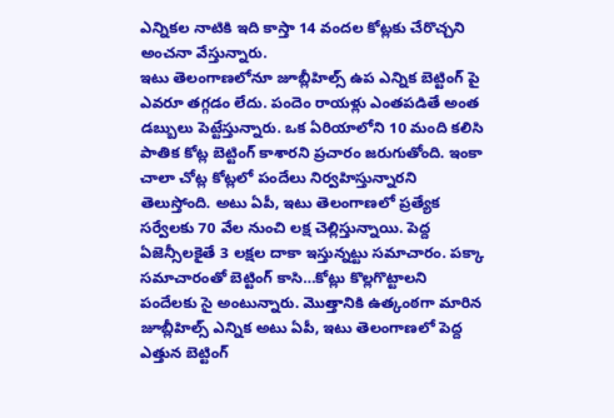ఎన్నికల నాటికి ఇది కాస్తా 14 వందల కోట్లకు చేరొచ్చని అంచనా వేస్తున్నారు.
ఇటు తెలంగాణలోనూ జూబ్లీహిల్స్ ఉప ఎన్నిక బెట్టింగ్ పై ఎవరూ తగ్గడం లేదు. పందెం రాయళ్లు ఎంతపడితే అంత డబ్బులు పెట్టేస్తున్నారు. ఒక ఏరియాలోని 10 మంది కలిసి పాతిక కోట్ల బెట్టింగ్ కాశారని ప్రచారం జరుగుతోంది. ఇంకా చాలా చోట్ల కోట్లలో పందేలు నిర్వహిస్తున్నారని తెలుస్తోంది. అటు ఏపీ, ఇటు తెలంగాణలో ప్రత్యేక సర్వేలకు 70 వేల నుంచి లక్ష చెల్లిస్తున్నాయి. పెద్ద ఏజెన్సీలకైతే 3 లక్షల దాకా ఇస్తున్నట్టు సమాచారం. పక్కా సమాచారంతో బెట్టింగ్ కాసి…కోట్లు కొల్లగొట్టాలని పందేలకు సై అంటున్నారు. మొత్తానికి ఉత్కంఠగా మారిన జూబ్లీహిల్స్ ఎన్నిక అటు ఏపీ, ఇటు తెలంగాణలో పెద్ద ఎత్తున బెట్టింగ్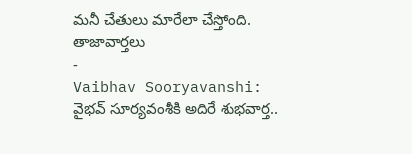మనీ చేతులు మారేలా చేస్తోంది.
తాజావార్తలు
-
Vaibhav Sooryavanshi: వైభవ్ సూర్యవంశీకి అదిరే శుభవార్త..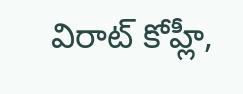విరాట్ కోహ్లీ,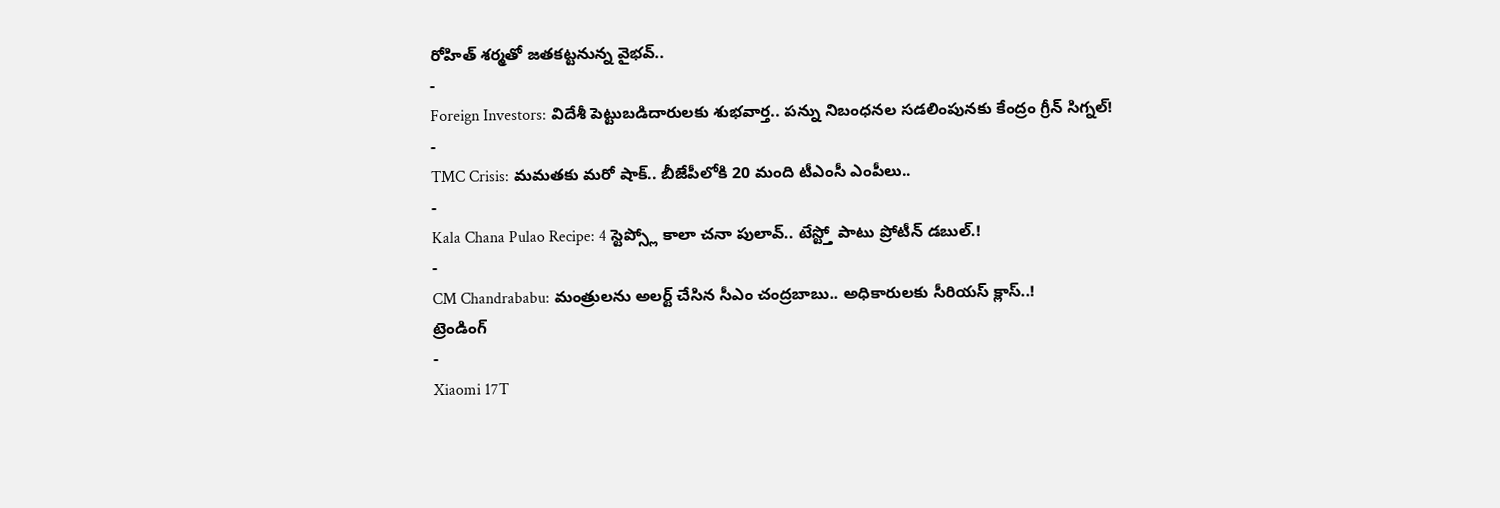రోహిత్ శర్మతో జతకట్టనున్న వైభవ్..
-
Foreign Investors: విదేశీ పెట్టుబడిదారులకు శుభవార్త.. పన్ను నిబంధనల సడలింపునకు కేంద్రం గ్రీన్ సిగ్నల్!
-
TMC Crisis: మమతకు మరో షాక్.. బీజేపీలోకి 20 మంది టీఎంసీ ఎంపీలు..
-
Kala Chana Pulao Recipe: 4 స్టెప్స్లో కాలా చనా పులావ్.. టేస్ట్తో పాటు ప్రోటీన్ డబుల్.!
-
CM Chandrababu: మంత్రులను అలర్ట్ చేసిన సీఎం చంద్రబాబు.. అధికారులకు సీరియస్ క్లాస్..!
ట్రెండింగ్
-
Xiaomi 17T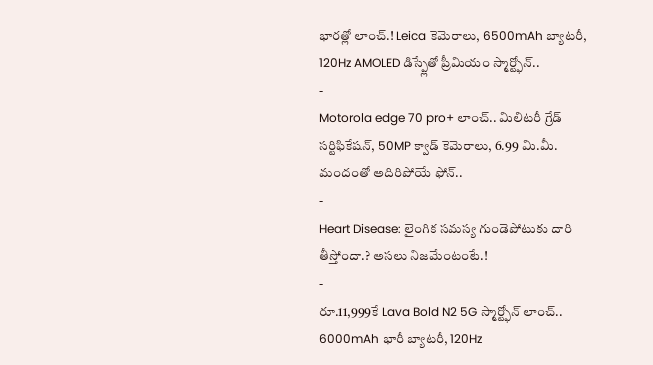భారత్లో లాంచ్.! Leica కెమెరాలు, 6500mAh బ్యాటరీ, 120Hz AMOLED డిస్ప్లేతో ప్రీమియం స్మార్ట్ఫోన్..
-
Motorola edge 70 pro+ లాంచ్.. మిలిటరీ గ్రేడ్ సర్టిఫికేషన్, 50MP క్వాడ్ కెమెరాలు, 6.99 మి.మీ. మందంతో అదిరిపోయే ఫోన్..
-
Heart Disease: లైంగిక సమస్య గుండెపోటుకు దారి తీస్తోందా.? అసలు నిజమేంటంటే.!
-
రూ.11,999కే Lava Bold N2 5G స్మార్ట్ఫోన్ లాంచ్.. 6000mAh భారీ బ్యాటరీ, 120Hz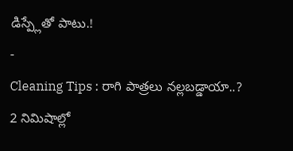డిస్ప్లేతో పాటు.!
-
Cleaning Tips : రాగి పాత్రలు నల్లబడ్డాయా..? 2 నిమిషాల్లో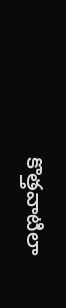కొత్తవాటిలా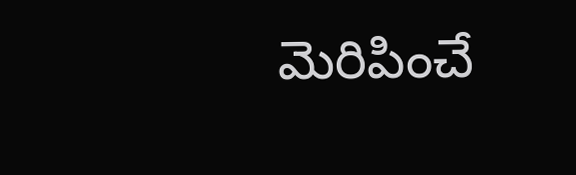మెరిపించే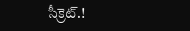సీక్రెట్.!